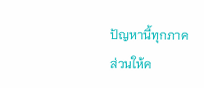ปัญหานี้ทุกภาคส่วนให้ค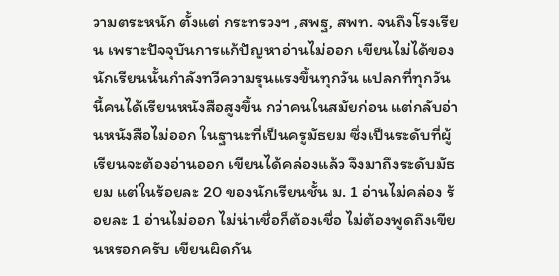วามตระหนัก ตั้งแต่ กระทรวงฯ ,สพฐ, สพท. จนถึงโรงเรียน เพราะปัจจุบันการแก้ปัญหาอ่านไม่ออก เขียนไม่ได้ของ นักเรียนนั้นกำลังทวีความรุนแรงขึ้นทุกวัน แปลกที่ทุกวันนี้คนได้เรียนหนังสือสูงขึ้น กว่าคนในสมัยก่อน แต่กลับอ่านหนังสือไม่ออก ในฐานะที่เป็นครูมัธยม ซึ่งเป็นระดับที่ผู้เรียนจะต้องอ่านออก เขียนได้คล่องแล้ว จึงมาถึงระดับมัธยม แต่ในร้อยละ 20 ของนักเรียนชั้น ม. 1 อ่านไม่คล่อง ร้อยละ 1 อ่านไม่ออก ไม่น่าเชื่อก็ต้องเชื่อ ไม่ต้องพูดถึงเขียนหรอกครับ เขียนผิดกัน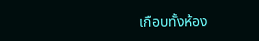เกือบทั้งห้อง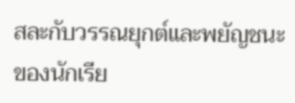สละกับวรรณยุกต์และพยัญชนะ ของนักเรีย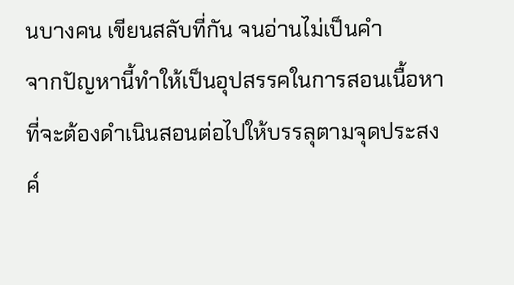นบางคน เขียนสลับที่กัน จนอ่านไม่เป็นคำ
จากปัญหานี้ทำให้เป็นอุปสรรคในการสอนเนื้อหาที่จะต้องดำเนินสอนต่อไปให้บรรลุตามจุดประสงค์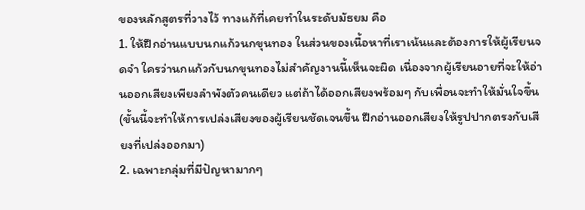ของหลักสูตรที่วางไว้ ทางแก้ที่เคยทำในระดับมัธยม คือ
1. ให้ฝึกอ่านแบบนกแก้วนกขุนทอง ในส่วนของเนื้อหาที่เราเน้นและต้องการให้ผู้เรียนจดจำ ใครว่านกแก้วกับนกขุนทองไม่สำคัญงานนี้เห็นจะผิด เนื่องจากผู้เรียนอายที่จะให้อ่านออกเสียงเพียงลำพังตัวคนเดียว แต่ถ้าได้ออกเสียงพร้อมๆ กับเพื่อนจะทำให้มั่นใจขึ้น (ขั้นนี้จะทำให้การเปล่งเสียงของผู้เรียนชัดเจนขึ้น ฝึกอ่านออกเสียงให้รูปปากตรงกับเสียงที่เปล่งออกมา)
2. เฉพาะกลุ่มที่มีปัญหามากๆ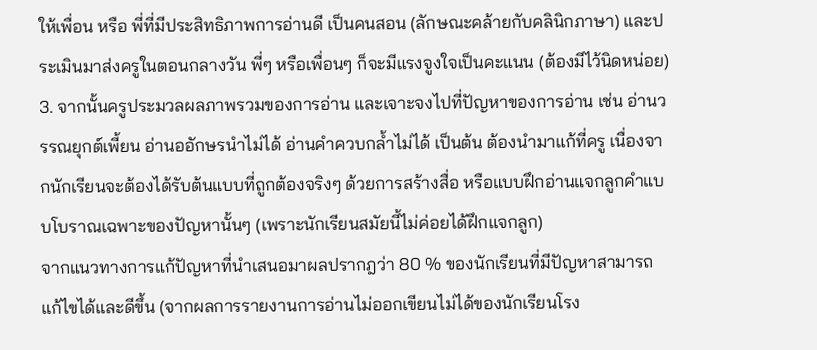ให้เพื่อน หรือ พี่ที่มีประสิทธิภาพการอ่านดี เป็นคนสอน (ลักษณะคล้ายกับคลินิกภาษา) และประเมินมาส่งครูในตอนกลางวัน พี่ๆ หรือเพื่อนๆ ก็จะมีแรงจูงใจเป็นคะแนน (ต้องมีไว้นิดหน่อย)
3. จากนั้นครูประมวลผลภาพรวมของการอ่าน และเจาะจงไปที่ปัญหาของการอ่าน เช่น อ่านวรรณยุกต์เพี้ยน อ่านออักษรนำไม่ได้ อ่านคำควบกล้ำไม่ได้ เป็นต้น ต้องนำมาแก้ที่ครู เนื่องจากนักเรียนจะต้องได้รับต้นแบบที่ถูกต้องจริงๆ ด้วยการสร้างสื่อ หรือแบบฝึกอ่านแจกลูกคำแบบโบราณเฉพาะของปัญหานั้นๆ (เพราะนักเรียนสมัยนี้ไม่ค่อยได้ฝึกแจกลูก)
จากแนวทางการแก้ปัญหาที่นำเสนอมาผลปรากฎว่า 80 % ของนักเรียนที่มีปัญหาสามารถแก้ไขได้และดีขึ้น (จากผลการรายงานการอ่านไม่ออกเขียนไม่ได้ของนักเรียนโรง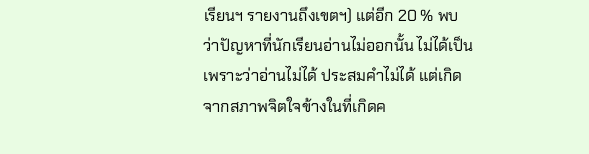เรียนฯ รายงานถึงเขตฯ) แต่อีก 20 % พบว่าปัญหาที่นักเรียนอ่านไม่ออกนั้น ไม่ได้เป็นเพราะว่าอ่านไม่ได้ ประสมคำไม่ได้ แต่เกิดจากสภาพจิตใจข้างในที่เกิดค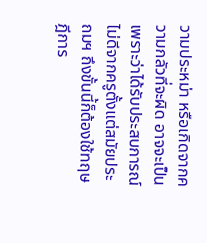วามประหม่า หรือเกิดจากความกลัวที่จะผิด อาจจะเป็นเพราะว่าได้รับประสบการณ์ไม่ดีจากครูตั้งแต่สมัยประถมฯ ถึงขั้นนี้ก็ต้องใช้ทฤษฎีการ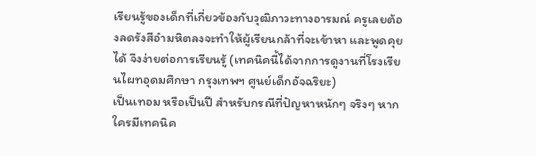เรียนรู้ของเด็กที่เกี่ยวข้องกับวุฒิภาวะทางอารมณ์ ครูเลยต้องลดรังสีอำมหิตลงจะทำให้ผู้เรียนกล้าที่จะเข้าหา และพูดคุยได้ จึงง่ายต่อการเรียนรู้ (เทคนิคนี้ได้จากการดูงานที่โรงเรียนไผทอุดมศึกษา กรุงเทพฯ ศูนย์เด็กอัจฉริยะ)
เป็นเทอม หรือเป็นปี สำหรับกรณีที่ปัญหาหนักๆ จริงๆ หากใครมีเทคนิค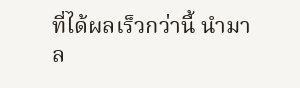ที่ได้ผลเร็วกว่านี้ นำมา ล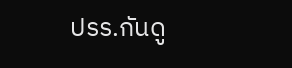ปรร.กันดู